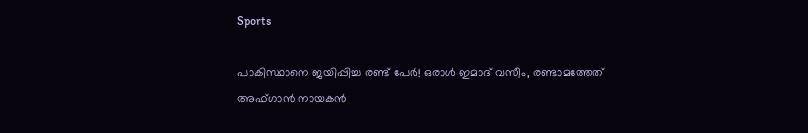Sports

പാകിസ്ഥാനെ ജയിപ്പിച്ച രണ്ട് പേര്‍! ഒരാള്‍ ഇമാദ് വസീം, രണ്ടാമത്തേത് അഫ്ഗാന്‍ നായകന്‍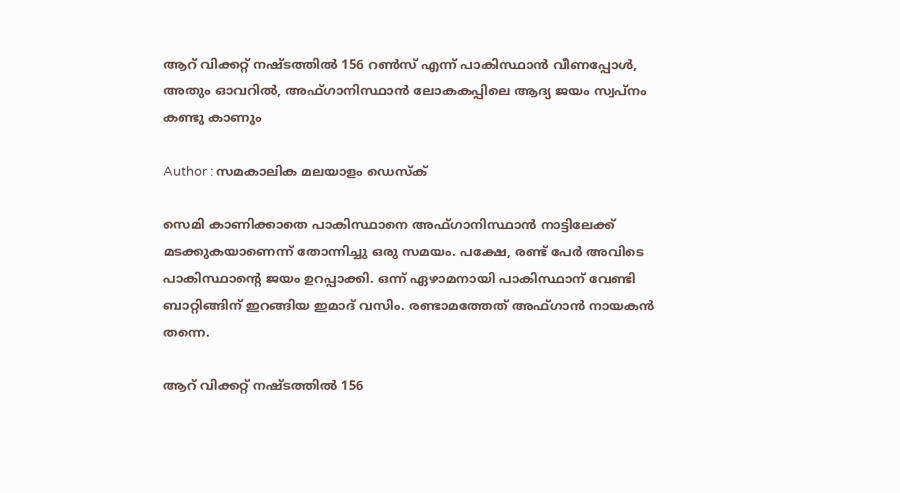ആറ് വിക്കറ്റ് നഷ്ടത്തില്‍ 156 റണ്‍സ് എന്ന് പാകിസ്ഥാന്‍ വീണപ്പോള്‍, അതും ഓവറില്‍, അഫ്ഗാനിസ്ഥാന്‍ ലോകകപ്പിലെ ആദ്യ ജയം സ്വപ്‌നം കണ്ടു കാണും

Author : സമകാലിക മലയാളം ഡെസ്ക്

സെമി കാണിക്കാതെ പാകിസ്ഥാനെ അഫ്ഗാനിസ്ഥാന്‍ നാട്ടിലേക്ക് മടക്കുകയാണെന്ന് തോന്നിച്ചു ഒരു സമയം. പക്ഷേ, രണ്ട് പേര്‍ അവിടെ പാകിസ്ഥാന്റെ ജയം ഉറപ്പാക്കി. ഒന്ന് ഏഴാമനായി പാകിസ്ഥാന് വേണ്ടി ബാറ്റിങ്ങിന് ഇറങ്ങിയ ഇമാദ് വസിം. രണ്ടാമത്തേത് അഫ്ഗാന്‍ നായകന്‍ തന്നെ.

ആറ് വിക്കറ്റ് നഷ്ടത്തില്‍ 156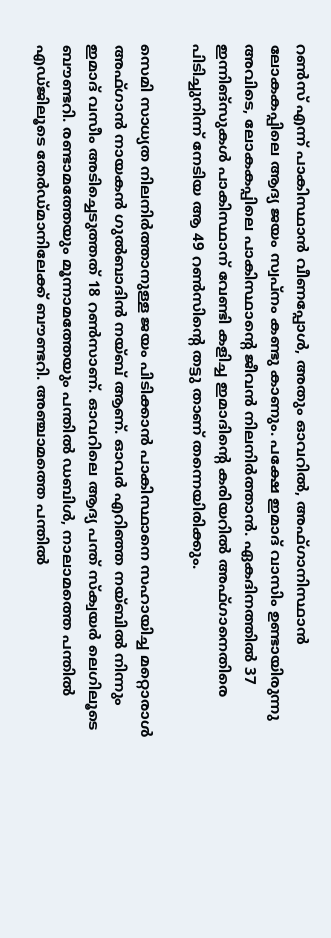റണ്‍സ് എന്ന് പാകിസ്ഥാന്‍ വീണപ്പോള്‍, അതും ഓവറില്‍, അഫ്ഗാനിസ്ഥാന്‍ ലോകകപ്പിലെ ആദ്യ ജയം സ്വപ്‌നം കണ്ടു കാണും. പക്ഷേ ഇമാദ് വാസിം ഉണ്ടായിരുന്നു അവിടെ, ലോകകപ്പിലെ പാകിസ്ഥാന്റെ ജീവന്‍ നിലനിര്‍ത്താന്‍. ഏകദിനത്തില്‍ 37 ഇന്നിങ്‌സുകള്‍ പാകിസ്ഥാന് വേണ്ടി കളിച്ച ഇമാദിന്റെ കരിയറില്‍ അഫ്ഗാനെതിരെ പിടിച്ചുനിന്ന് നേടിയ ആ 49 റണ്‍സിന്റെ തട്ടു താണ് തന്നെയിരിക്കും.

സെമി സാധ്യത നിലനിര്‍ത്താനുള്ള ജയം പിടിക്കാന്‍ പാകിസ്ഥാനെ സഹായിച്ച മറ്റൊരാള്‍ അഫ്ഗാന്‍ നായകന്‍ ഗുല്‍ബാദിന്‍ നയ്ബ് ആണ്. ഓവര്‍ എറിഞ്ഞ നയ്ബില്‍ നിന്നും ഇമാദ് വസീം അടിച്ചെടുത്തത് 18 റണ്‍സാണ്. ഓവറിലെ ആദ്യ പന്ത് സ്‌ക്വയര്‍ ലെഗിലൂടെ ബൗണ്ടറി. രണ്ടാമത്തേയും മൂന്നാമത്തേയും പന്തില്‍ ഡബിള്‍, നാലാമത്തെ പന്തില്‍ എഡ്ജിലൂടെ തേര്‍ഡ്മാനിലേക്ക് ബൗണ്ടറി. അഞ്ചാമത്തെ പന്തില്‍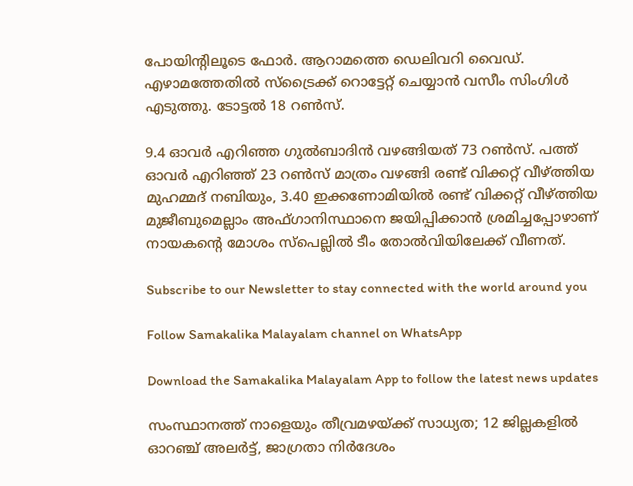പോയിന്റിലൂടെ ഫോര്‍. ആറാമത്തെ ഡെലിവറി വൈഡ്. എഴാമത്തേതില്‍ സ്‌ട്രൈക്ക് റൊട്ടേറ്റ് ചെയ്യാന്‍ വസീം സിംഗിള്‍ എടുത്തു. ടോട്ടല്‍ 18 റണ്‍സ്.

9.4 ഓവര്‍ എറിഞ്ഞ ഗുല്‍ബാദിന്‍ വഴങ്ങിയത് 73 റണ്‍സ്. പത്ത് ഓവര്‍ എറിഞ്ഞ് 23 റണ്‍സ് മാത്രം വഴങ്ങി രണ്ട് വിക്കറ്റ് വീഴ്ത്തിയ മുഹമ്മദ് നബിയും, 3.40 ഇക്കണോമിയില്‍ രണ്ട് വിക്കറ്റ് വീഴ്ത്തിയ മുജീബുമെല്ലാം അഫ്ഗാനിസ്ഥാനെ ജയിപ്പിക്കാന്‍ ശ്രമിച്ചപ്പോഴാണ് നായകന്റെ മോശം സ്‌പെല്ലില്‍ ടീം തോല്‍വിയിലേക്ക് വീണത്.

Subscribe to our Newsletter to stay connected with the world around you

Follow Samakalika Malayalam channel on WhatsApp

Download the Samakalika Malayalam App to follow the latest news updates

സംസ്ഥാനത്ത് നാളെയും തീവ്രമഴയ്ക്ക് സാധ്യത; 12 ജില്ലകളില്‍ ഓറഞ്ച് അലര്‍ട്ട്, ജാഗ്രതാ നിര്‍ദേശം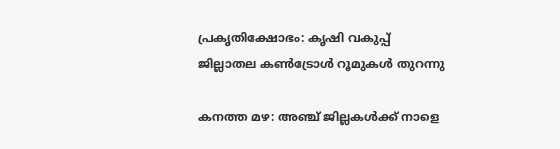പ്രകൃതിക്ഷോഭം: കൃഷി വകുപ്പ് ജില്ലാതല കൺട്രോൾ റൂമുകൾ തുറന്നു

കനത്ത മഴ: അഞ്ച് ജില്ലകൾക്ക് നാളെ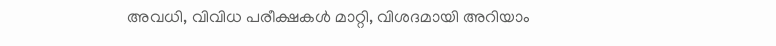അവധി, വിവിധ പരീക്ഷകൾ മാറ്റി, വിശദമായി അറിയാം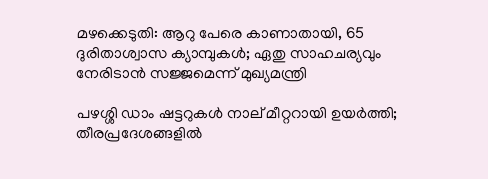മഴക്കെടുതി: ആറു പേരെ കാണാതായി, 65 ദുരിതാശ്വാസ ക്യാമ്പുകള്‍; ഏതു സാഹചര്യവും നേരിടാൻ സജ്ജമെന്ന് മുഖ്യമന്ത്രി

പഴശ്ശി ഡാം ഷട്ടറുകള്‍ നാല് മീറ്ററായി ഉയര്‍ത്തി; തീരപ്രദേശങ്ങളില്‍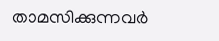താമസിക്കുന്നവര്‍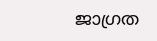ജാഗ്രത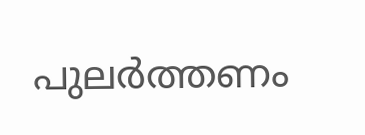പുലർത്തണം